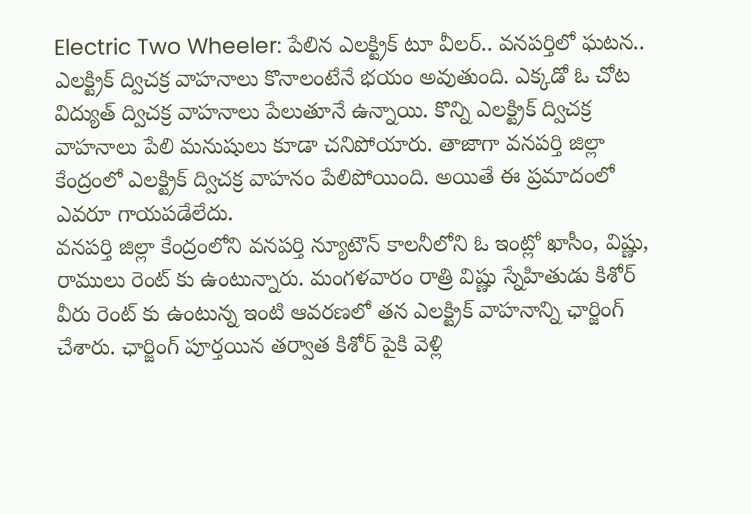Electric Two Wheeler: పేలిన ఎలక్ట్రిక్ టూ వీలర్.. వనపర్తిలో ఘటన..
ఎలక్ట్రిక్ ద్విచక్ర వాహనాలు కొనాలంటేనే భయం అవుతుంది. ఎక్కడో ఓ చోట విద్యుత్ ద్విచక్ర వాహనాలు పేలుతూనే ఉన్నాయి. కొన్ని ఎలక్ట్రిక్ ద్విచక్ర వాహనాలు పేలి మనుషులు కూడా చనిపోయారు. తాజాగా వనపర్తి జిల్లా కేంద్రంలో ఎలక్ట్రిక్ ద్విచక్ర వాహనం పేలిపోయింది. అయితే ఈ ప్రమాదంలో ఎవరూ గాయపడేలేదు.
వనపర్తి జిల్లా కేంద్రంలోని వనపర్తి న్యూటౌన్ కాలనీలోని ఓ ఇంట్లో ఖాసీం, విష్ణు, రాములు రెంట్ కు ఉంటున్నారు. మంగళవారం రాత్రి విష్ణు స్నేహితుడు కిశోర్ వీరు రెంట్ కు ఉంటున్న ఇంటి ఆవరణలో తన ఎలక్ట్రిక్ వాహనాన్ని ఛార్జింగ్ చేశారు. ఛార్జింగ్ పూర్తయిన తర్వాత కిశోర్ పైకి వెళ్లి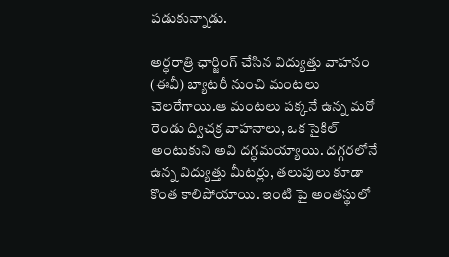పడుకున్నాడు.

అర్ధరాత్రి ఛార్జింగ్ చేసిన విద్యుత్తు వాహనం (ఈవీ) బ్యాటరీ నుంచి మంటలు చెలరేగాయి.ఆ మంటలు పక్కనే ఉన్న మరో రెండు ద్విచక్ర వాహనాలు, ఒక సైకిల్ అంటుకుని అవి దగ్ధమయ్యాయి. దగ్గరలోనే ఉన్న విద్యుత్తు మీటర్లు, తలుపులు కూడా కొంత కాలిపోయాయి. ఇంటి పై అంతస్థులో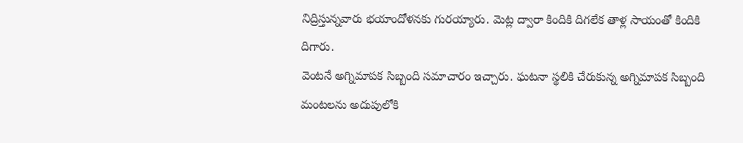నిద్రిస్తున్నవారు భయాందోళనకు గురయ్యారు. మెట్ల ద్వారా కిందికి దిగలేక తాళ్ల సాయంతో కిందికి దిగారు.
వెంటనే అగ్నిమాపక సిబ్బంది సమాచారం ఇచ్చారు. ఘటనా స్థలికి చేరుకున్న అగ్నిమాపక సిబ్బంది మంటలను అదుపులోకి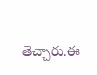తెచ్చారు.ఈ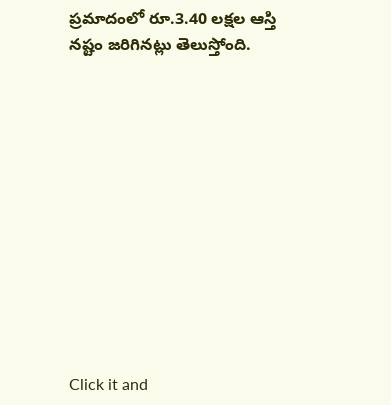ప్రమాదంలో రూ.3.40 లక్షల ఆస్తి నష్టం జరిగినట్లు తెలుస్తోంది.












Click it and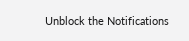Unblock the Notifications